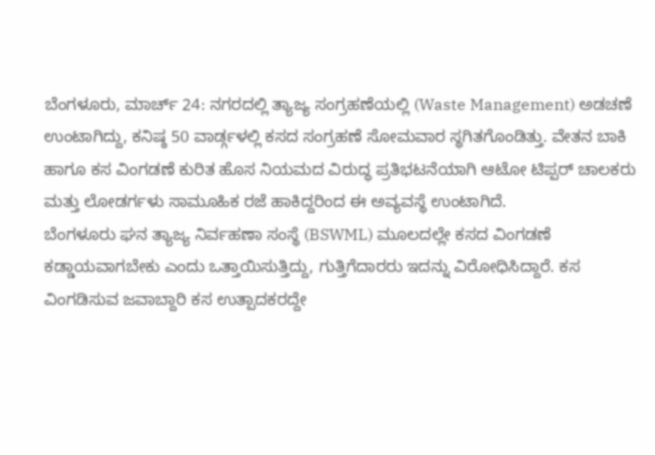ಬೆಂಗಳೂರು, ಮಾರ್ಚ್ 24: ನಗರದಲ್ಲಿ ತ್ಯಾಜ್ಯ ಸಂಗ್ರಹಣೆಯಲ್ಲಿ (Waste Management) ಅಡಚಣೆ ಉಂಟಾಗಿದ್ದು, ಕನಿಷ್ಠ 50 ವಾರ್ಡ್ಗಳಲ್ಲಿ ಕಸದ ಸಂಗ್ರಹಣೆ ಸೋಮವಾರ ಸ್ಥಗಿತಗೊಂಡಿತ್ತು. ವೇತನ ಬಾಕಿ ಹಾಗೂ ಕಸ ವಿಂಗಡಣೆ ಕುರಿತ ಹೊಸ ನಿಯಮದ ವಿರುದ್ಧ ಪ್ರತಿಭಟನೆಯಾಗಿ ಆಟೋ ಟಿಪ್ಪರ್ ಚಾಲಕರು ಮತ್ತು ಲೋಡರ್ಗಳು ಸಾಮೂಹಿಕ ರಜೆ ಹಾಕಿದ್ದರಿಂದ ಈ ಅವ್ಯವಸ್ಥೆ ಉಂಟಾಗಿದೆ.
ಬೆಂಗಳೂರು ಘನ ತ್ಯಾಜ್ಯ ನಿರ್ವಹಣಾ ಸಂಸ್ಥೆ (BSWML) ಮೂಲದಲ್ಲೇ ಕಸದ ವಿಂಗಡಣೆ ಕಡ್ಡಾಯವಾಗಬೇಕು ಎಂದು ಒತ್ತಾಯಿಸುತ್ತಿದ್ದು, ಗುತ್ತಿಗೆದಾರರು ಇದನ್ನು ವಿರೋಧಿಸಿದ್ದಾರೆ. ಕಸ ವಿಂಗಡಿಸುವ ಜವಾಬ್ದಾರಿ ಕಸ ಉತ್ಪಾದಕರದ್ದೇ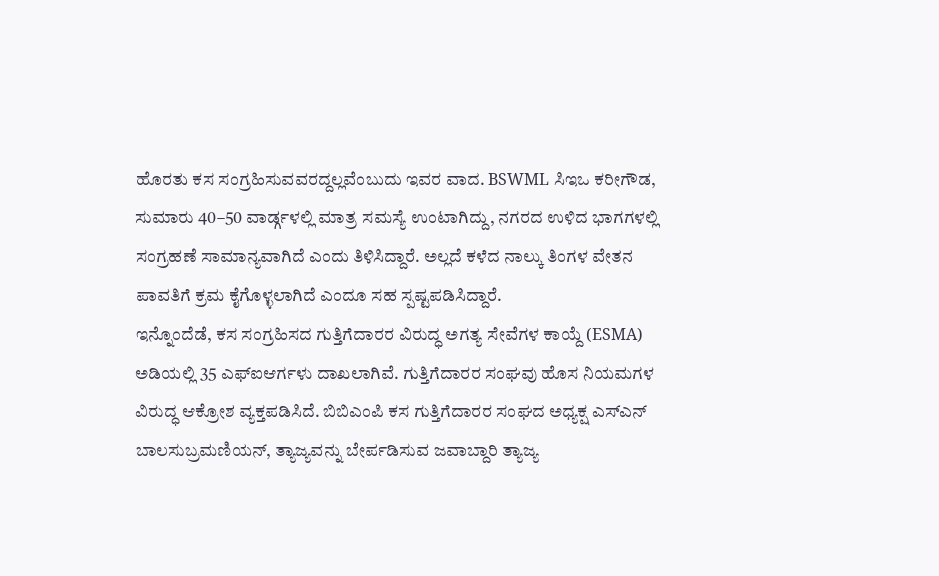ಹೊರತು ಕಸ ಸಂಗ್ರಹಿಸುವವರದ್ದಲ್ಲವೆಂಬುದು ಇವರ ವಾದ. BSWML ಸಿಇಒ ಕರೀಗೌಡ, ಸುಮಾರು 40–50 ವಾರ್ಡ್ಗಳಲ್ಲಿ ಮಾತ್ರ ಸಮಸ್ಯೆ ಉಂಟಾಗಿದ್ದು, ನಗರದ ಉಳಿದ ಭಾಗಗಳಲ್ಲಿ ಸಂಗ್ರಹಣೆ ಸಾಮಾನ್ಯವಾಗಿದೆ ಎಂದು ತಿಳಿಸಿದ್ದಾರೆ. ಅಲ್ಲದೆ ಕಳೆದ ನಾಲ್ಕು ತಿಂಗಳ ವೇತನ ಪಾವತಿಗೆ ಕ್ರಮ ಕೈಗೊಳ್ಳಲಾಗಿದೆ ಎಂದೂ ಸಹ ಸ್ಪಷ್ಟಪಡಿಸಿದ್ದಾರೆ.
ಇನ್ನೊಂದೆಡೆ, ಕಸ ಸಂಗ್ರಹಿಸದ ಗುತ್ತಿಗೆದಾರರ ವಿರುದ್ಧ ಅಗತ್ಯ ಸೇವೆಗಳ ಕಾಯ್ದೆ (ESMA) ಅಡಿಯಲ್ಲಿ 35 ಎಫ್ಐಆರ್ಗಳು ದಾಖಲಾಗಿವೆ. ಗುತ್ತಿಗೆದಾರರ ಸಂಘವು ಹೊಸ ನಿಯಮಗಳ ವಿರುದ್ಧ ಆಕ್ರೋಶ ವ್ಯಕ್ತಪಡಿಸಿದೆ. ಬಿಬಿಎಂಪಿ ಕಸ ಗುತ್ತಿಗೆದಾರರ ಸಂಘದ ಅಧ್ಯಕ್ಷ ಎಸ್ಎನ್ ಬಾಲಸುಬ್ರಮಣಿಯನ್, ತ್ಯಾಜ್ಯವನ್ನು ಬೇರ್ಪಡಿಸುವ ಜವಾಬ್ದಾರಿ ತ್ಯಾಜ್ಯ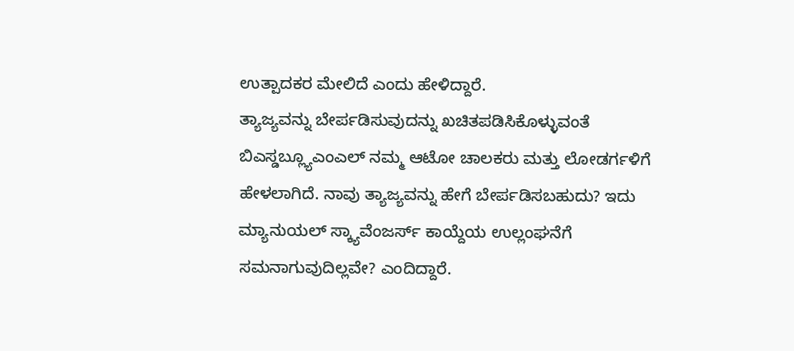ಉತ್ಪಾದಕರ ಮೇಲಿದೆ ಎಂದು ಹೇಳಿದ್ದಾರೆ.
ತ್ಯಾಜ್ಯವನ್ನು ಬೇರ್ಪಡಿಸುವುದನ್ನು ಖಚಿತಪಡಿಸಿಕೊಳ್ಳುವಂತೆ ಬಿಎಸ್ಡಬ್ಲ್ಯೂಎಂಎಲ್ ನಮ್ಮ ಆಟೋ ಚಾಲಕರು ಮತ್ತು ಲೋಡರ್ಗಳಿಗೆ ಹೇಳಲಾಗಿದೆ. ನಾವು ತ್ಯಾಜ್ಯವನ್ನು ಹೇಗೆ ಬೇರ್ಪಡಿಸಬಹುದು? ಇದು ಮ್ಯಾನುಯಲ್ ಸ್ಕ್ಯಾವೆಂಜರ್ಸ್ ಕಾಯ್ದೆಯ ಉಲ್ಲಂಘನೆಗೆ ಸಮನಾಗುವುದಿಲ್ಲವೇ? ಎಂದಿದ್ದಾರೆ.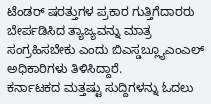ಟೆಂಡರ್ ಷರತ್ತುಗಳ ಪ್ರಕಾರ ಗುತ್ತಿಗೆದಾರರು ಬೇರ್ಪಡಿಸಿದ ತ್ಯಾಜ್ಯವನ್ನು ಮಾತ್ರ ಸಂಗ್ರಹಿಸಬೇಕು ಎಂದು ಬಿಎಸ್ಡಬ್ಲ್ಯೂಎಂಎಲ್ ಅಧಿಕಾರಿಗಳು ತಿಳಿಸಿದ್ದಾರೆ.
ಕರ್ನಾಟಕದ ಮತ್ತಷ್ಟು ಸುದ್ದಿಗಳನ್ನು ಓದಲು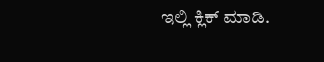ಇಲ್ಲಿ ಕ್ಲಿಕ್ ಮಾಡಿ.